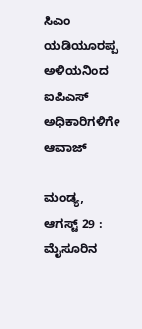ಸಿಎಂ ಯಡಿಯೂರಪ್ಪ ಅಳಿಯನಿಂದ ಐಪಿಎಸ್‌ ಅಧಿಕಾರಿಗಳಿಗೇ ಆವಾಜ್

ಮಂಡ್ಯ, ಆಗಸ್ಟ್ 29 : ಮೈಸೂರಿನ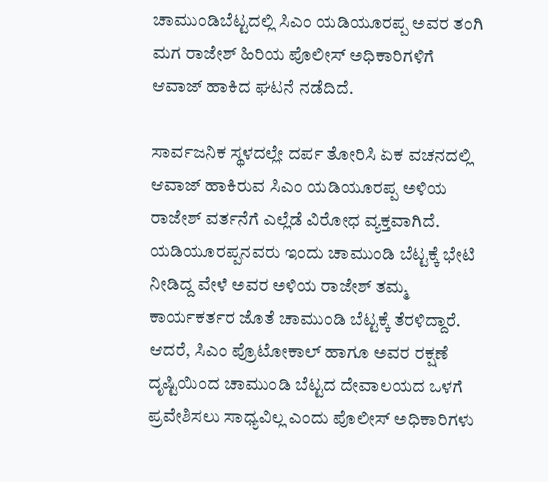ಚಾಮುಂಡಿಬೆಟ್ಟದಲ್ಲಿ ಸಿಎಂ ಯಡಿಯೂರಪ್ಪ ಅವರ ತಂಗಿ ಮಗ ರಾಜೇಶ್ ಹಿರಿಯ ಪೊಲೀಸ್ ಅಧಿಕಾರಿಗಳಿಗೆ ಆವಾಜ್ ಹಾಕಿದ ಘಟನೆ ನಡೆದಿದೆ.

ಸಾರ್ವಜನಿಕ ಸ್ಥಳದಲ್ಲೇ ದರ್ಪ ತೋರಿಸಿ ಏಕ ವಚನದಲ್ಲಿ ಆವಾಜ್ ಹಾಕಿರುವ ಸಿಎಂ ಯಡಿಯೂರಪ್ಪ ಅಳಿಯ ರಾಜೇಶ್ ವರ್ತನೆಗೆ ಎಲ್ಲೆಡೆ ವಿರೋಧ ವ್ಯಕ್ತವಾಗಿದೆ. ಯಡಿಯೂರಪ್ಪನವರು ಇಂದು ಚಾಮುಂಡಿ ಬೆಟ್ಟಕ್ಕೆ ಭೇಟಿ ನೀಡಿದ್ದ ವೇಳೆ ಅವರ ಅಳಿಯ ರಾಜೇಶ್ ತಮ್ಮ ಕಾರ್ಯಕರ್ತರ ಜೊತೆ ಚಾಮುಂಡಿ ಬೆಟ್ಟಕ್ಕೆ ತೆರಳಿದ್ದಾರೆ. ಆದರೆ, ಸಿಎಂ ಪ್ರೊಟೋಕಾಲ್ ಹಾಗೂ ಅವರ ರಕ್ಷಣೆ ದೃಷ್ಟಿಯಿಂದ ಚಾಮುಂಡಿ ಬೆಟ್ಟದ ದೇವಾಲಯದ ಒಳಗೆ ಪ್ರವೇಶಿಸಲು ಸಾಧ್ಯವಿಲ್ಲ ಎಂದು ಪೊಲೀಸ್ ಅಧಿಕಾರಿಗಳು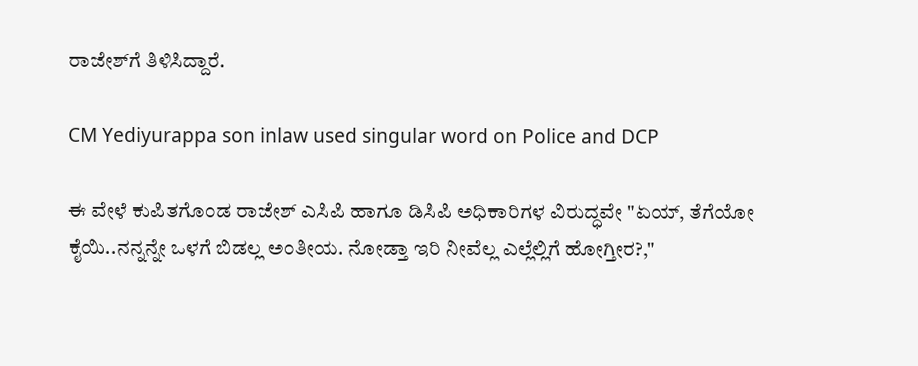ರಾಜೇಶ್‌ಗೆ ತಿಳಿಸಿದ್ದಾರೆ.

CM Yediyurappa son inlaw used singular word on Police and DCP

ಈ ವೇಳೆ ಕುಪಿತಗೊಂಡ ರಾಜೇಶ್ ಎಸಿಪಿ ಹಾಗೂ ಡಿಸಿಪಿ ಅಧಿಕಾರಿಗಳ ವಿರುದ್ಧವೇ "ಏಯ್, ತೆಗೆಯೋ ಕೈಯಿ..ನನ್ನನ್ನೇ ಒಳಗೆ ಬಿಡಲ್ಲ ಅಂತೀಯ. ನೋಡ್ತಾ ಇರಿ ನೀವೆಲ್ಲ ಎಲ್ಲೆಲ್ಲಿಗೆ ಹೋಗ್ತೀರ?,"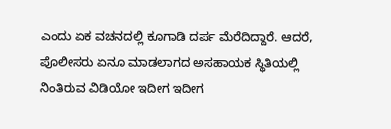ಎಂದು ಏಕ ವಚನದಲ್ಲಿ ಕೂಗಾಡಿ ದರ್ಪ ಮೆರೆದಿದ್ದಾರೆ. ಆದರೆ, ಪೊಲೀಸರು ಏನೂ ಮಾಡಲಾಗದ ಅಸಹಾಯಕ ಸ್ಥಿತಿಯಲ್ಲಿ ನಿಂತಿರುವ ವಿಡಿಯೋ ಇದೀಗ ಇದೀಗ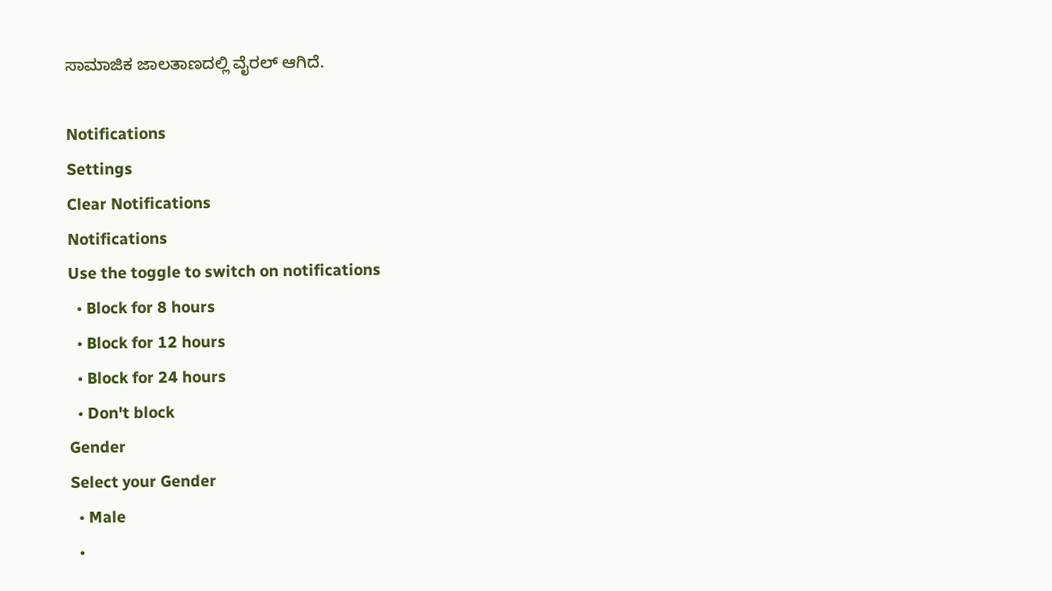ಸಾಮಾಜಿಕ ಜಾಲತಾಣದಲ್ಲಿ ವೈರಲ್ ಆಗಿದೆ.

Notifications
Settings
Clear Notifications
Notifications
Use the toggle to switch on notifications
  • Block for 8 hours
  • Block for 12 hours
  • Block for 24 hours
  • Don't block
Gender
Select your Gender
  • Male
  •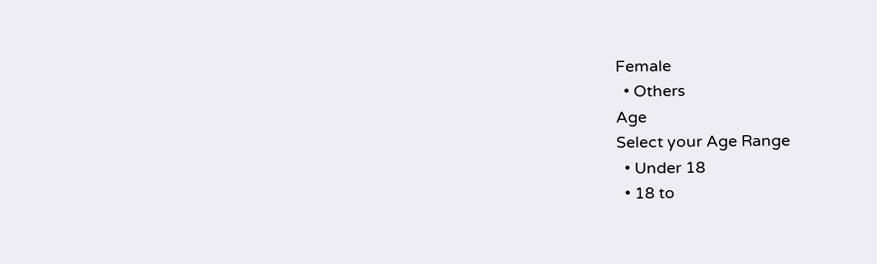Female
  • Others
Age
Select your Age Range
  • Under 18
  • 18 to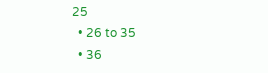25
  • 26 to 35
  • 36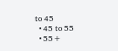to 45
  • 45 to 55
  • 55+